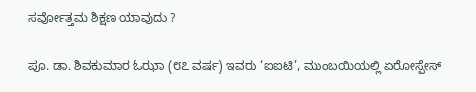ಸರ್ವೋತ್ತಮ ಶಿಕ್ಷಣ ಯಾವುದು ?

ಪೂ. ಡಾ. ಶಿವಕುಮಾರ ಓಝಾ (೮೭ ವರ್ಷ) ಇವರು ‘ಐಐಟಿ’, ಮುಂಬಯಿಯಲ್ಲಿ ಏರೋಸ್ಪೇಸ್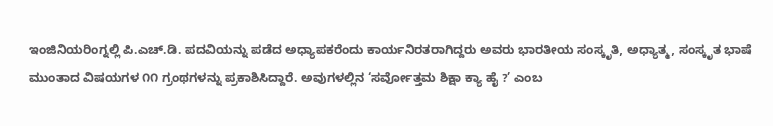ಇಂಜಿನಿಯರಿಂಗ್ನಲ್ಲಿ ಪಿ.ಎಚ್.ಡಿ. ಪದವಿಯನ್ನು ಪಡೆದ ಅಧ್ಯಾಪಕರೆಂದು ಕಾರ್ಯನಿರತರಾಗಿದ್ದರು ಅವರು ಭಾರತೀಯ ಸಂಸ್ಕೃತಿ, ಅಧ್ಯಾತ್ಮ, ಸಂಸ್ಕೃತ ಭಾಷೆ ಮುಂತಾದ ವಿಷಯಗಳ ೧೧ ಗ್ರಂಥಗಳನ್ನು ಪ್ರಕಾಶಿಸಿದ್ದಾರೆ. ಅವುಗಳಲ್ಲಿನ ‘ಸರ್ವೋತ್ತಮ ಶಿಕ್ಷಾ ಕ್ಯಾ ಹೈ ?’ ಎಂಬ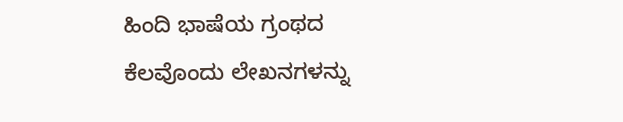ಹಿಂದಿ ಭಾಷೆಯ ಗ್ರಂಥದ ಕೆಲವೊಂದು ಲೇಖನಗಳನ್ನು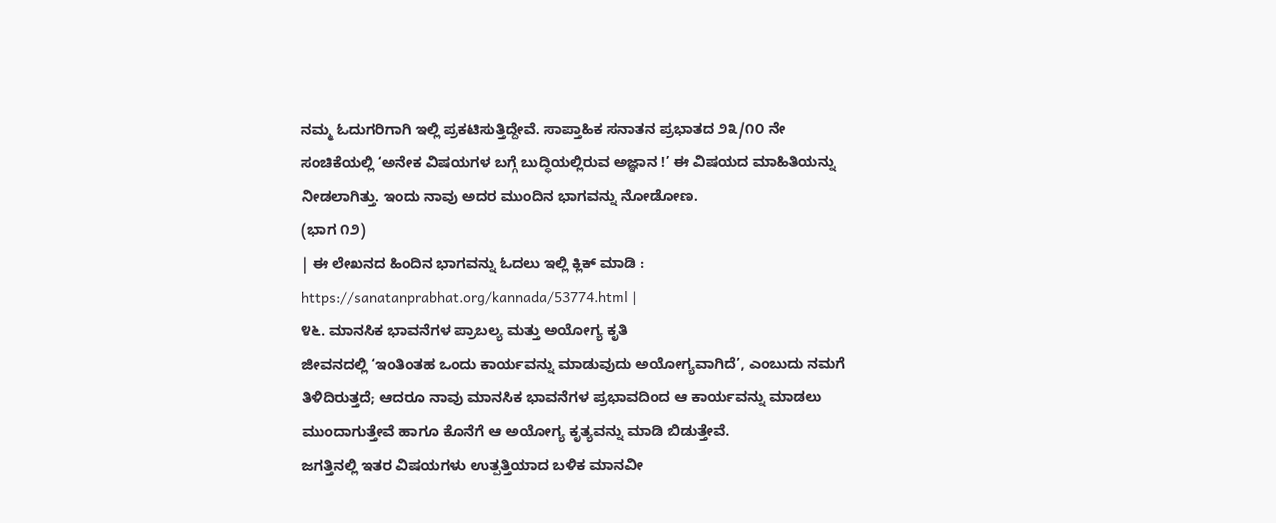ನಮ್ಮ ಓದುಗರಿಗಾಗಿ ಇಲ್ಲಿ ಪ್ರಕಟಿಸುತ್ತಿದ್ದೇವೆ. ಸಾಪ್ತಾಹಿಕ ಸನಾತನ ಪ್ರಭಾತದ ೨೩/೧೦ ನೇ ಸಂಚಿಕೆಯಲ್ಲಿ ‘ಅನೇಕ ವಿಷಯಗಳ ಬಗ್ಗೆ ಬುದ್ಧಿಯಲ್ಲಿರುವ ಅಜ್ಞಾನ !’ ಈ ವಿಷಯದ ಮಾಹಿತಿಯನ್ನು ನೀಡಲಾಗಿತ್ತು. ಇಂದು ನಾವು ಅದರ ಮುಂದಿನ ಭಾಗವನ್ನು ನೋಡೋಣ.
(ಭಾಗ ೧೨)
| ಈ ಲೇಖನದ ಹಿಂದಿನ ಭಾಗವನ್ನು ಓದಲು ಇಲ್ಲಿ ಕ್ಲಿಕ್ ಮಾಡಿ : https://sanatanprabhat.org/kannada/53774.html |
೪೬. ಮಾನಸಿಕ ಭಾವನೆಗಳ ಪ್ರಾಬಲ್ಯ ಮತ್ತು ಅಯೋಗ್ಯ ಕೃತಿ
ಜೀವನದಲ್ಲಿ ‘ಇಂತಿಂತಹ ಒಂದು ಕಾರ್ಯವನ್ನು ಮಾಡುವುದು ಅಯೋಗ್ಯವಾಗಿದೆ’, ಎಂಬುದು ನಮಗೆ ತಿಳಿದಿರುತ್ತದೆ; ಆದರೂ ನಾವು ಮಾನಸಿಕ ಭಾವನೆಗಳ ಪ್ರಭಾವದಿಂದ ಆ ಕಾರ್ಯವನ್ನು ಮಾಡಲು ಮುಂದಾಗುತ್ತೇವೆ ಹಾಗೂ ಕೊನೆಗೆ ಆ ಅಯೋಗ್ಯ ಕೃತ್ಯವನ್ನು ಮಾಡಿ ಬಿಡುತ್ತೇವೆ.
ಜಗತ್ತಿನಲ್ಲಿ ಇತರ ವಿಷಯಗಳು ಉತ್ಪತ್ತಿಯಾದ ಬಳಿಕ ಮಾನವೀ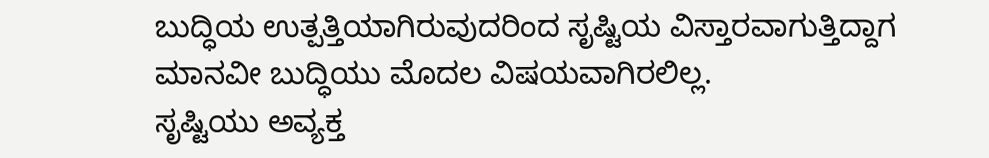ಬುದ್ಧಿಯ ಉತ್ಪತ್ತಿಯಾಗಿರುವುದರಿಂದ ಸೃಷ್ಟಿಯ ವಿಸ್ತಾರವಾಗುತ್ತಿದ್ದಾಗ ಮಾನವೀ ಬುದ್ಧಿಯು ಮೊದಲ ವಿಷಯವಾಗಿರಲಿಲ್ಲ.
ಸೃಷ್ಟಿಯು ಅವ್ಯಕ್ತ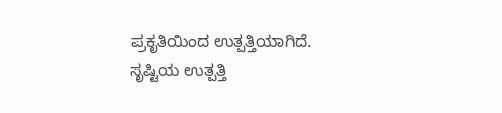ಪ್ರಕೃತಿಯಿಂದ ಉತ್ಪತ್ತಿಯಾಗಿದೆ. ಸೃಷ್ಟಿಯ ಉತ್ಪತ್ತಿ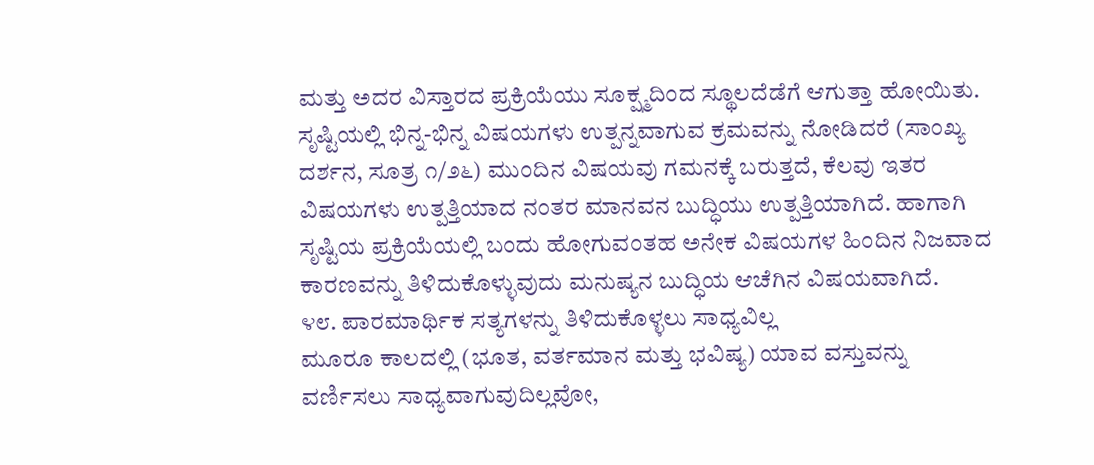ಮತ್ತು ಅದರ ವಿಸ್ತಾರದ ಪ್ರಕ್ರಿಯೆಯು ಸೂಕ್ಷ್ಮದಿಂದ ಸ್ಥೂಲದೆಡೆಗೆ ಆಗುತ್ತಾ ಹೋಯಿತು. ಸೃಷ್ಟಿಯಲ್ಲಿ ಭಿನ್ನ-ಭಿನ್ನ ವಿಷಯಗಳು ಉತ್ಪನ್ನವಾಗುವ ಕ್ರಮವನ್ನು ನೋಡಿದರೆ (ಸಾಂಖ್ಯ ದರ್ಶನ, ಸೂತ್ರ ೧/೨೬) ಮುಂದಿನ ವಿಷಯವು ಗಮನಕ್ಕೆ ಬರುತ್ತದೆ, ಕೆಲವು ಇತರ ವಿಷಯಗಳು ಉತ್ಪತ್ತಿಯಾದ ನಂತರ ಮಾನವನ ಬುದ್ಧಿಯು ಉತ್ಪತ್ತಿಯಾಗಿದೆ. ಹಾಗಾಗಿ ಸೃಷ್ಟಿಯ ಪ್ರಕ್ರಿಯೆಯಲ್ಲಿ ಬಂದು ಹೋಗುವಂತಹ ಅನೇಕ ವಿಷಯಗಳ ಹಿಂದಿನ ನಿಜವಾದ ಕಾರಣವನ್ನು ತಿಳಿದುಕೊಳ್ಳುವುದು ಮನುಷ್ಯನ ಬುದ್ಧಿಯ ಆಚೆಗಿನ ವಿಷಯವಾಗಿದೆ.
೪೮. ಪಾರಮಾರ್ಥಿಕ ಸತ್ಯಗಳನ್ನು ತಿಳಿದುಕೊಳ್ಳಲು ಸಾಧ್ಯವಿಲ್ಲ
ಮೂರೂ ಕಾಲದಲ್ಲಿ (ಭೂತ, ವರ್ತಮಾನ ಮತ್ತು ಭವಿಷ್ಯ) ಯಾವ ವಸ್ತುವನ್ನು ವರ್ಣಿಸಲು ಸಾಧ್ಯವಾಗುವುದಿಲ್ಲವೋ,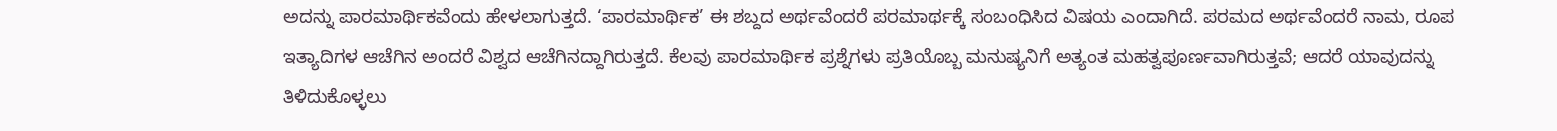ಅದನ್ನು ಪಾರಮಾರ್ಥಿಕವೆಂದು ಹೇಳಲಾಗುತ್ತದೆ. ‘ಪಾರಮಾರ್ಥಿಕ’ ಈ ಶಬ್ದದ ಅರ್ಥವೆಂದರೆ ಪರಮಾರ್ಥಕ್ಕೆ ಸಂಬಂಧಿಸಿದ ವಿಷಯ ಎಂದಾಗಿದೆ. ಪರಮದ ಅರ್ಥವೆಂದರೆ ನಾಮ, ರೂಪ ಇತ್ಯಾದಿಗಳ ಆಚೆಗಿನ ಅಂದರೆ ವಿಶ್ವದ ಆಚೆಗಿನದ್ದಾಗಿರುತ್ತದೆ. ಕೆಲವು ಪಾರಮಾರ್ಥಿಕ ಪ್ರಶ್ನೆಗಳು ಪ್ರತಿಯೊಬ್ಬ ಮನುಷ್ಯನಿಗೆ ಅತ್ಯಂತ ಮಹತ್ವಪೂರ್ಣವಾಗಿರುತ್ತವೆ; ಆದರೆ ಯಾವುದನ್ನು ತಿಳಿದುಕೊಳ್ಳಲು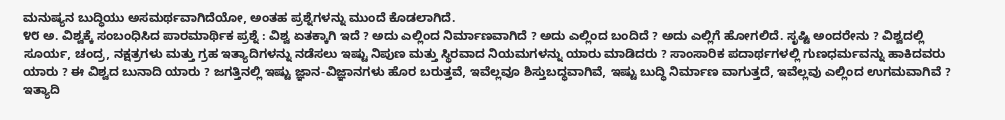ಮನುಷ್ಯನ ಬುದ್ಧಿಯು ಅಸಮರ್ಥವಾಗಿದೆಯೋ, ಅಂತಹ ಪ್ರಶ್ನೆಗಳನ್ನು ಮುಂದೆ ಕೊಡಲಾಗಿದೆ.
೪೮ ಅ. ವಿಶ್ವಕ್ಕೆ ಸಂಬಂಧಿಸಿದ ಪಾರಮಾರ್ಥಿಕ ಪ್ರಶ್ನೆ : ವಿಶ್ವ ಏತಕ್ಕಾಗಿ ಇದೆ ? ಅದು ಎಲ್ಲಿಂದ ನಿರ್ಮಾಣವಾಗಿದೆ ? ಅದು ಎಲ್ಲಿಂದ ಬಂದಿದೆ ? ಅದು ಎಲ್ಲಿಗೆ ಹೋಗಲಿದೆ. ಸೃಷ್ಟಿ ಅಂದರೇನು ? ವಿಶ್ವದಲ್ಲಿ ಸೂರ್ಯ, ಚಂದ್ರ, ನಕ್ಷತ್ರಗಳು ಮತ್ತು ಗ್ರಹ ಇತ್ಯಾದಿಗಳನ್ನು ನಡೆಸಲು ಇಷ್ಟು ನಿಪುಣ ಮತ್ತು ಸ್ಥಿರವಾದ ನಿಯಮಗಳನ್ನು ಯಾರು ಮಾಡಿದರು ? ಸಾಂಸಾರಿಕ ಪದಾರ್ಥಗಳಲ್ಲಿ ಗುಣಧರ್ಮವನ್ನು ಹಾಕಿದವರು ಯಾರು ? ಈ ವಿಶ್ವದ ಬುನಾದಿ ಯಾರು ? ಜಗತ್ತಿನಲ್ಲಿ ಇಷ್ಟು ಜ್ಞಾನ-ವಿಜ್ಞಾನಗಳು ಹೊರ ಬರುತ್ತವೆ, ಇವೆಲ್ಲವೂ ಶಿಸ್ತುಬದ್ಧವಾಗಿವೆ, ಇಷ್ಟು ಬುದ್ಧಿ ನಿರ್ಮಾಣ ವಾಗುತ್ತದೆ, ಇವೆಲ್ಲವು ಎಲ್ಲಿಂದ ಉಗಮವಾಗಿವೆ ? ಇತ್ಯಾದಿ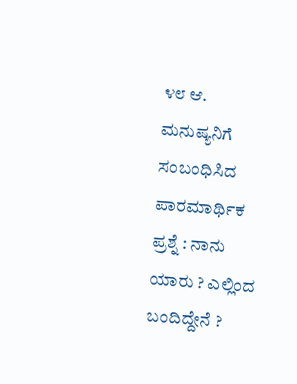೪೮ ಆ. ಮನುಷ್ಯನಿಗೆ ಸಂಬಂಧಿಸಿದ ಪಾರಮಾರ್ಥಿಕ ಪ್ರಶ್ನೆ : ನಾನು ಯಾರು ? ಎಲ್ಲಿಂದ ಬಂದಿದ್ದೇನೆ ?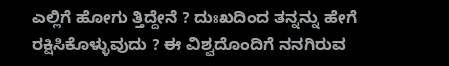ಎಲ್ಲಿಗೆ ಹೋಗು ತ್ತಿದ್ದೇನೆ ? ದುಃಖದಿಂದ ತನ್ನನ್ನು ಹೇಗೆ ರಕ್ಷಿಸಿಕೊಳ್ಳುವುದು ? ಈ ವಿಶ್ವದೊಂದಿಗೆ ನನಗಿರುವ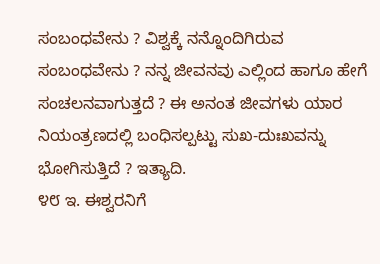ಸಂಬಂಧವೇನು ? ವಿಶ್ವಕ್ಕೆ ನನ್ನೊಂದಿಗಿರುವ ಸಂಬಂಧವೇನು ? ನನ್ನ ಜೀವನವು ಎಲ್ಲಿಂದ ಹಾಗೂ ಹೇಗೆ ಸಂಚಲನವಾಗುತ್ತದೆ ? ಈ ಅನಂತ ಜೀವಗಳು ಯಾರ ನಿಯಂತ್ರಣದಲ್ಲಿ ಬಂಧಿಸಲ್ಪಟ್ಟು ಸುಖ-ದುಃಖವನ್ನು ಭೋಗಿಸುತ್ತಿದೆ ? ಇತ್ಯಾದಿ.
೪೮ ಇ. ಈಶ್ವರನಿಗೆ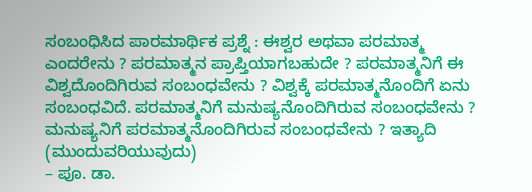ಸಂಬಂಧಿಸಿದ ಪಾರಮಾರ್ಥಿಕ ಪ್ರಶ್ನೆ : ಈಶ್ವರ ಅಥವಾ ಪರಮಾತ್ಮ ಎಂದರೇನು ? ಪರಮಾತ್ಮನ ಪ್ರಾಪ್ತಿಯಾಗಬಹುದೇ ? ಪರಮಾತ್ಮನಿಗೆ ಈ ವಿಶ್ವದೊಂದಿಗಿರುವ ಸಂಬಂಧವೇನು ? ವಿಶ್ವಕ್ಕೆ ಪರಮಾತ್ಮನೊಂದಿಗೆ ಏನು ಸಂಬಂಧವಿದೆ. ಪರಮಾತ್ಮನಿಗೆ ಮನುಷ್ಯನೊಂದಿಗಿರುವ ಸಂಬಂಧವೇನು ? ಮನುಷ್ಯನಿಗೆ ಪರಮಾತ್ಮನೊಂದಿಗಿರುವ ಸಂಬಂಧವೇನು ? ಇತ್ಯಾದಿ
(ಮುಂದುವರಿಯುವುದು)
– ಪೂ. ಡಾ.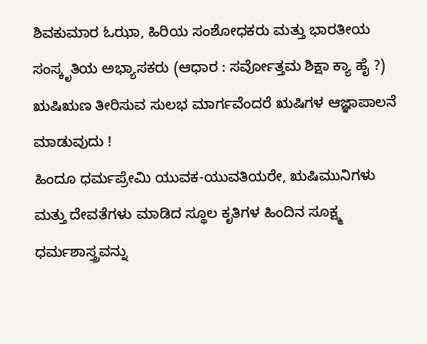ಶಿವಕುಮಾರ ಓಝಾ, ಹಿರಿಯ ಸಂಶೋಧಕರು ಮತ್ತು ಭಾರತೀಯ ಸಂಸ್ಕೃತಿಯ ಅಭ್ಯಾಸಕರು (ಆಧಾರ : ಸರ್ವೋತ್ತಮ ಶಿಕ್ಷಾ ಕ್ಯಾ ಹೈ ?)
ಋಷಿಋಣ ತೀರಿಸುವ ಸುಲಭ ಮಾರ್ಗವೆಂದರೆ ಋಷಿಗಳ ಆಜ್ಞಾಪಾಲನೆ ಮಾಡುವುದು !
ಹಿಂದೂ ಧರ್ಮಪ್ರೇಮಿ ಯುವಕ-ಯುವತಿಯರೇ, ಋಷಿಮುನಿಗಳು ಮತ್ತು ದೇವತೆಗಳು ಮಾಡಿದ ಸ್ಥೂಲ ಕೃತಿಗಳ ಹಿಂದಿನ ಸೂಕ್ಷ್ಮ ಧರ್ಮಶಾಸ್ತ್ರವನ್ನು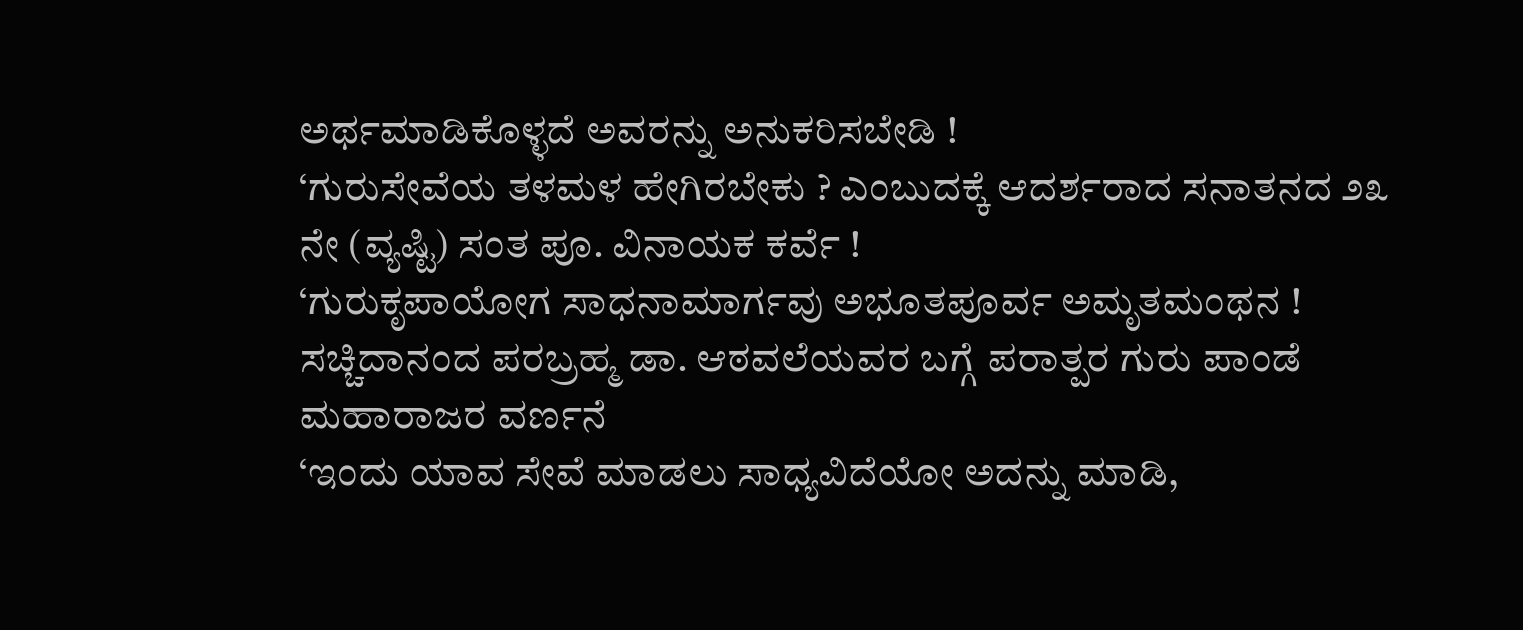ಅರ್ಥಮಾಡಿಕೊಳ್ಳದೆ ಅವರನ್ನು ಅನುಕರಿಸಬೇಡಿ !
‘ಗುರುಸೇವೆಯ ತಳಮಳ ಹೇಗಿರಬೇಕು ? ಎಂಬುದಕ್ಕೆ ಆದರ್ಶರಾದ ಸನಾತನದ ೨೩ ನೇ (ವ್ಯಷ್ಟಿ) ಸಂತ ಪೂ. ವಿನಾಯಕ ಕರ್ವೆ !
‘ಗುರುಕೃಪಾಯೋಗ ಸಾಧನಾಮಾರ್ಗವು ಅಭೂತಪೂರ್ವ ಅಮೃತಮಂಥನ !
ಸಚ್ಚಿದಾನಂದ ಪರಬ್ರಹ್ಮ ಡಾ. ಆಠವಲೆಯವರ ಬಗ್ಗೆ ಪರಾತ್ಪರ ಗುರು ಪಾಂಡೆ ಮಹಾರಾಜರ ವರ್ಣನೆ
‘ಇಂದು ಯಾವ ಸೇವೆ ಮಾಡಲು ಸಾಧ್ಯವಿದೆಯೋ ಅದನ್ನು ಮಾಡಿ,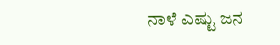ನಾಳೆ ಎಷ್ಟು ಜನ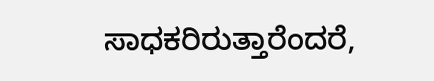ಸಾಧಕರಿರುತ್ತಾರೆಂದರೆ,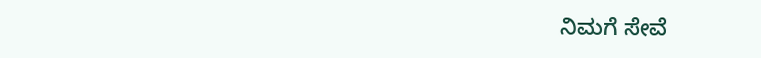ನಿಮಗೆ ಸೇವೆ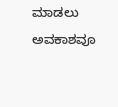ಮಾಡಲು ಅವಕಾಶವೂ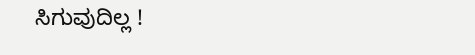ಸಿಗುವುದಿಲ್ಲ !